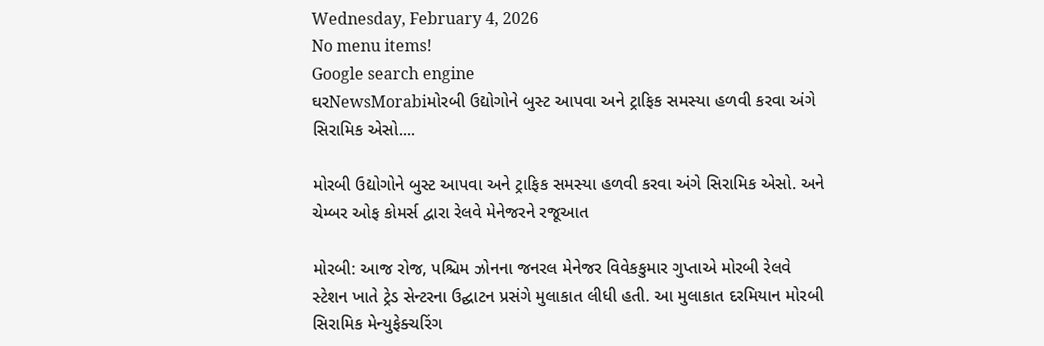Wednesday, February 4, 2026
No menu items!
Google search engine
ઘરNewsMorabiમોરબી ઉદ્યોગોને બુસ્ટ આપવા અને ટ્રાફિક સમસ્યા હળવી કરવા અંગે સિરામિક એસો....

મોરબી ઉદ્યોગોને બુસ્ટ આપવા અને ટ્રાફિક સમસ્યા હળવી કરવા અંગે સિરામિક એસો. અને ચેમ્બર ઓફ કોમર્સ દ્વારા રેલવે મેનેજરને રજૂઆત

મોરબી: આજ રોજ, પશ્ચિમ ઝોનના જનરલ મેનેજર વિવેકકુમાર ગુપ્તાએ મોરબી રેલવે સ્ટેશન ખાતે ટ્રેડ સેન્ટરના ઉદ્ઘાટન પ્રસંગે મુલાકાત લીધી હતી. આ મુલાકાત દરમિયાન મોરબી સિરામિક મેન્યુફેક્ચરિંગ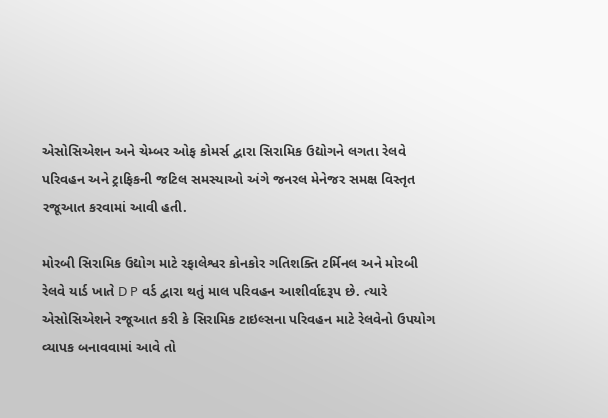એસોસિએશન અને ચેમ્બર ઓફ કોમર્સ દ્વારા સિરામિક ઉદ્યોગને લગતા રેલવે પરિવહન અને ટ્રાફિકની જટિલ સમસ્યાઓ અંગે જનરલ મેનેજર સમક્ષ વિસ્તૃત રજૂઆત કરવામાં આવી હતી.

મોરબી સિરામિક ઉદ્યોગ માટે રફાલેશ્વર કોનકોર ગતિશક્તિ ટર્મિનલ અને મોરબી રેલવે યાર્ડ ખાતે D P વર્ડ દ્વારા થતું માલ પરિવહન આશીર્વાદરૂપ છે. ત્યારે એસોસિએશને રજૂઆત કરી કે સિરામિક ટાઇલ્સના પરિવહન માટે રેલવેનો ઉપયોગ વ્યાપક બનાવવામાં આવે તો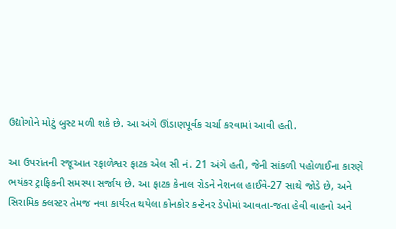ઉદ્યોગોને મોટું બુસ્ટ મળી શકે છે. આ અંગે ઊંડાણપૂર્વક ચર્ચા કરવામાં આવી હતી.

આ ઉપરાંતની રજૂઆત રફાળેશ્વર ફાટક એલ સી નં. 21 અંગે હતી, જેની સાંકળી પહોળાઈના કારણે ભયંકર ટ્રાફિકની સમસ્યા સર્જાય છે. આ ફાટક કેનાલ રોડને નેશનલ હાઈવે-27 સાથે જોડે છે, અને સિરામિક ક્લસ્ટર તેમજ નવા કાર્યરત થયેલા કોનકોર કન્ટેનર ડેપોમાં આવતા-જતા હેવી વાહનો અને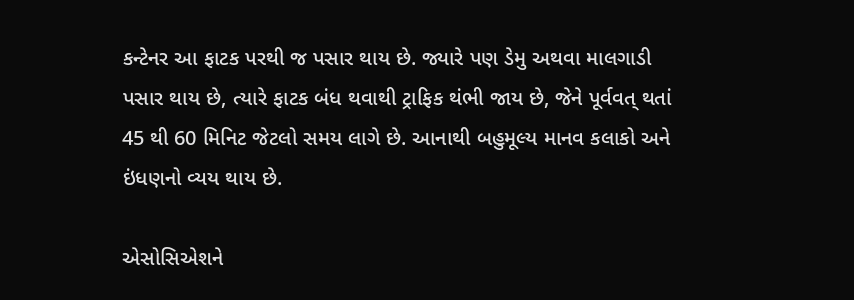કન્ટેનર આ ફાટક પરથી જ પસાર થાય છે. જ્યારે પણ ડેમુ અથવા માલગાડી પસાર થાય છે, ત્યારે ફાટક બંધ થવાથી ટ્રાફિક થંભી જાય છે, જેને પૂર્વવત્ થતાં 45 થી 60 મિનિટ જેટલો સમય લાગે છે. આનાથી બહુમૂલ્ય માનવ કલાકો અને ઇંધણનો વ્યય થાય છે.

એસોસિએશને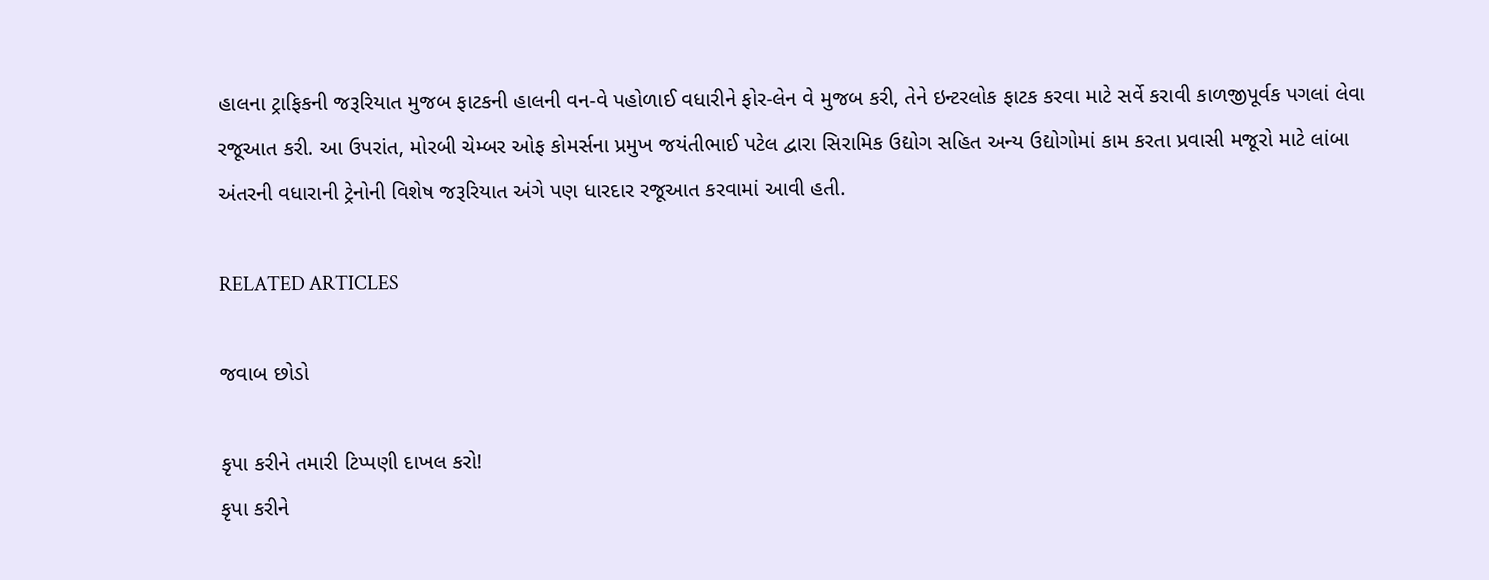હાલના ટ્રાફિકની જરૂરિયાત મુજબ ફાટકની હાલની વન-વે પહોળાઈ વધારીને ફોર-લેન વે મુજબ કરી, તેને ઇન્ટરલોક ફાટક કરવા માટે સર્વે કરાવી કાળજીપૂર્વક પગલાં લેવા રજૂઆત કરી. આ ઉપરાંત, મોરબી ચેમ્બર ઓફ કોમર્સના પ્રમુખ જયંતીભાઈ પટેલ દ્વારા સિરામિક ઉદ્યોગ સહિત અન્ય ઉદ્યોગોમાં કામ કરતા પ્રવાસી મજૂરો માટે લાંબા અંતરની વધારાની ટ્રેનોની વિશેષ જરૂરિયાત અંગે પણ ધારદાર રજૂઆત કરવામાં આવી હતી.

RELATED ARTICLES

જવાબ છોડો

કૃપા કરીને તમારી ટિપ્પણી દાખલ કરો!
કૃપા કરીને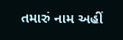તમારું નામ અહીં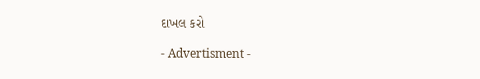દાખલ કરો

- Advertisment -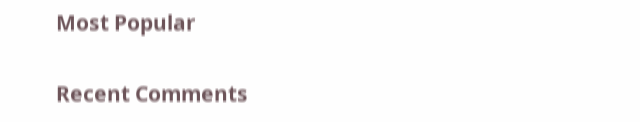Most Popular

Recent Comments